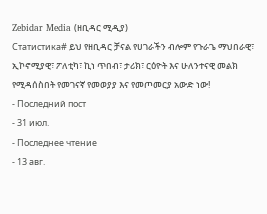Zebidar Media (ዘቢዳር ሚዲያ)
Статистика# ይህ የዘቢዳር ቻናል የሀገራችን ብሎም የጉራጌ ማህበራዊ፣ ኢኮኖሚያዊ፣ ፖለቲካ፣ ኪነ ጥበብ፣ ታሪክ፣ ርዕዮት እና ሁለንተናዊ መልክ የሚዳሰስበት የመገናኛ የመወያያ እና የመጦመርያ አውድ ነው!
- Последний пост
- 31 июл.
- Последнее чтение
- 13 авг.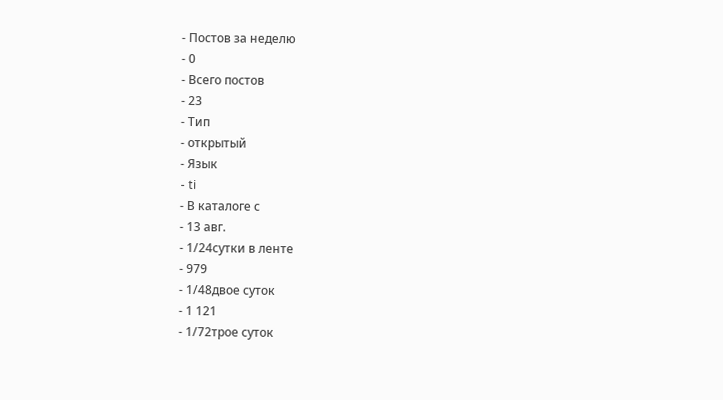- Постов за неделю
- 0
- Всего постов
- 23
- Тип
- открытый
- Язык
- ti
- В каталоге с
- 13 авг.
- 1/24сутки в ленте
- 979
- 1/48двое суток
- 1 121
- 1/72трое суток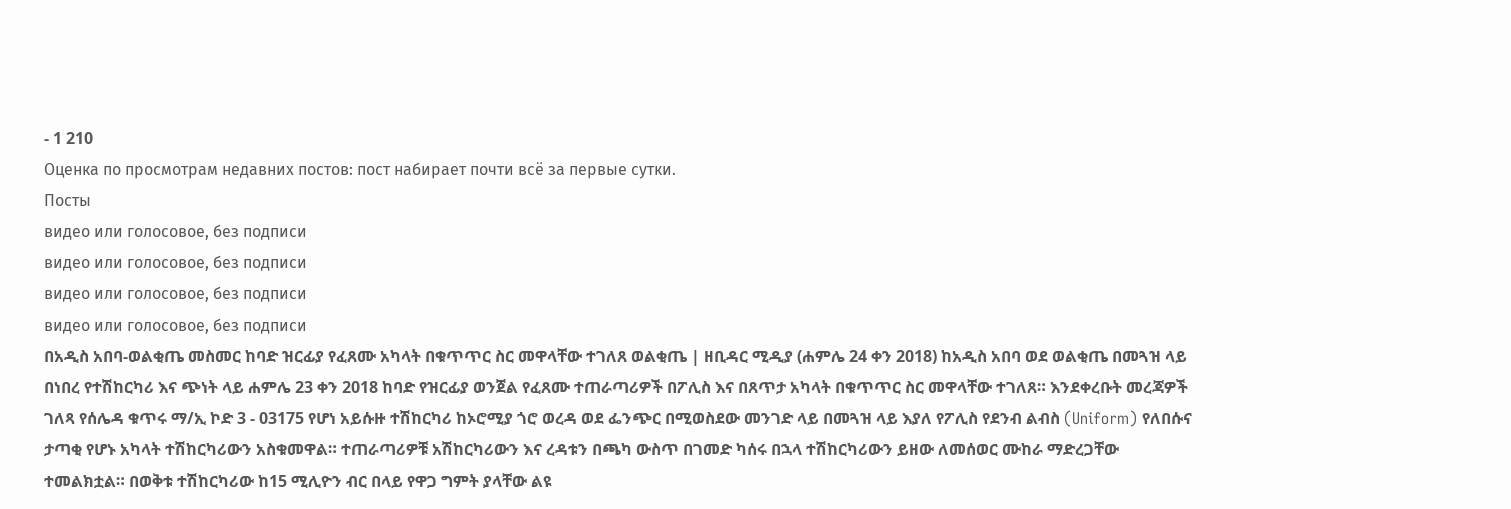- 1 210
Оценка по просмотрам недавних постов: пост набирает почти всё за первые сутки.
Посты
видео или голосовое, без подписи
видео или голосовое, без подписи
видео или голосовое, без подписи
видео или голосовое, без подписи
በአዲስ አበባ-ወልቂጤ መስመር ከባድ ዝርፊያ የፈጸሙ አካላት በቁጥጥር ስር መዋላቸው ተገለጸ ወልቂጤ | ዘቢዳር ሚዲያ (ሐምሌ 24 ቀን 2018) ከአዲስ አበባ ወደ ወልቂጤ በመጓዝ ላይ በነበረ የተሽከርካሪ እና ጭነት ላይ ሐምሌ 23 ቀን 2018 ከባድ የዝርፊያ ወንጀል የፈጸሙ ተጠራጣሪዎች በፖሊስ እና በጸጥታ አካላት በቁጥጥር ስር መዋላቸው ተገለጸ። እንደቀረቡት መረጃዎች ገለጻ የሰሌዳ ቁጥሩ ማ/ኢ ኮድ 3 - 03175 የሆነ አይሱዙ ተሽከርካሪ ከኦሮሚያ ጎሮ ወረዳ ወደ ፌንጭር በሚወስደው መንገድ ላይ በመጓዝ ላይ እያለ የፖሊስ የደንብ ልብስ (Uniform) የለበሱና ታጣቂ የሆኑ አካላት ተሽከርካሪውን አስቁመዋል። ተጠራጣሪዎቹ አሽከርካሪውን እና ረዳቱን በጫካ ውስጥ በገመድ ካሰሩ በኋላ ተሽከርካሪውን ይዘው ለመሰወር ሙከራ ማድረጋቸው ተመልክቷል። በወቅቱ ተሽከርካሪው ከ15 ሚሊዮን ብር በላይ የዋጋ ግምት ያላቸው ልዩ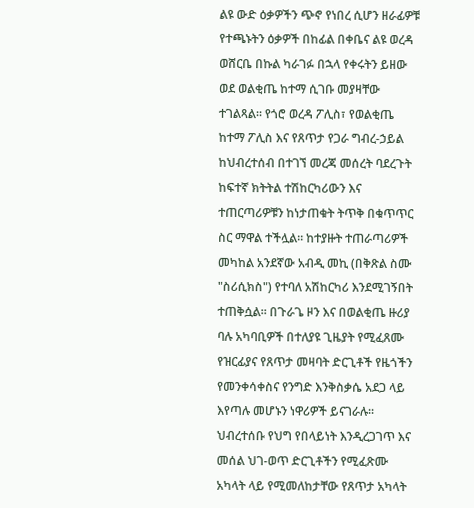ልዩ ውድ ዕቃዎችን ጭኖ የነበረ ሲሆን ዘራፊዎቹ የተጫኑትን ዕቃዎች በከፊል በቀቤና ልዩ ወረዳ ወሸርቤ በኩል ካራገፉ በኋላ የቀሩትን ይዘው ወደ ወልቂጤ ከተማ ሲገቡ መያዛቸው ተገልጻል። የጎሮ ወረዳ ፖሊስ፣ የወልቂጤ ከተማ ፖሊስ እና የጸጥታ የጋራ ግብረ-ኃይል ከህብረተሰብ በተገኘ መረጃ መሰረት ባደረጉት ከፍተኛ ክትትል ተሽከርካሪውን እና ተጠርጣሪዎቹን ከነታጠቁት ትጥቅ በቁጥጥር ስር ማዋል ተችሏል። ከተያዙት ተጠራጣሪዎች መካከል አንደኛው አብዲ መኪ (በቅጽል ስሙ "ስሪሲክስ") የተባለ አሽከርካሪ እንደሚገኝበት ተጠቅሷል። በጉራጌ ዞን እና በወልቂጤ ዙሪያ ባሉ አካባቢዎች በተለያዩ ጊዜያት የሚፈጸሙ የዝርፊያና የጸጥታ መዛባት ድርጊቶች የዜጎችን የመንቀሳቀስና የንግድ እንቅስቃሴ አደጋ ላይ እየጣሉ መሆኑን ነዋሪዎች ይናገራሉ። ህብረተሰቡ የህግ የበላይነት እንዲረጋገጥ እና መሰል ህገ-ወጥ ድርጊቶችን የሚፈጽሙ አካላት ላይ የሚመለከታቸው የጸጥታ አካላት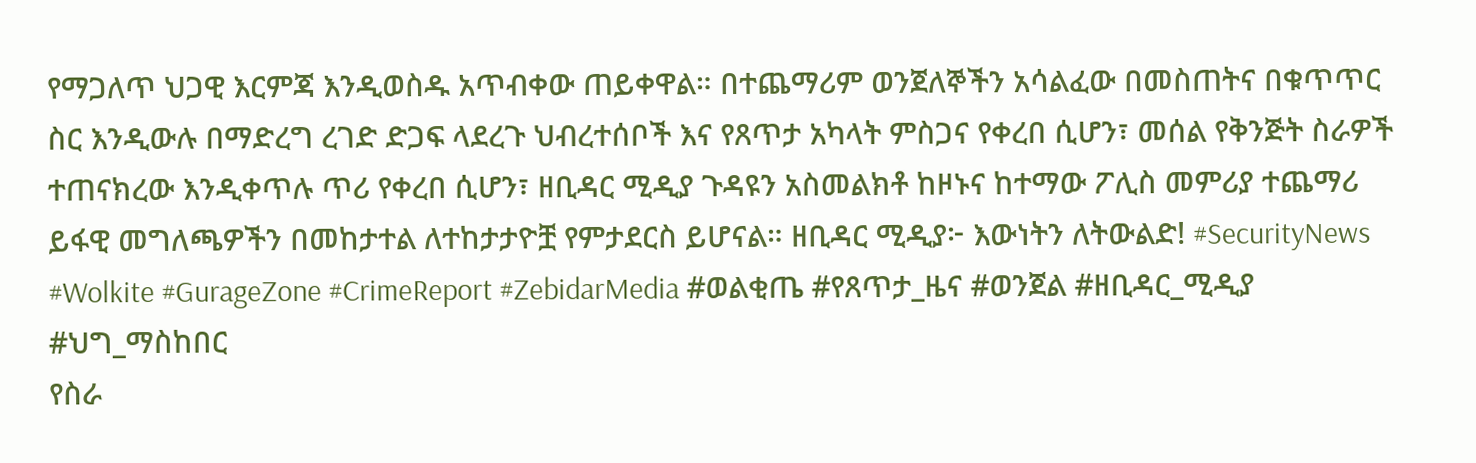የማጋለጥ ህጋዊ እርምጃ እንዲወስዱ አጥብቀው ጠይቀዋል። በተጨማሪም ወንጀለኞችን አሳልፈው በመስጠትና በቁጥጥር ስር እንዲውሉ በማድረግ ረገድ ድጋፍ ላደረጉ ህብረተሰቦች እና የጸጥታ አካላት ምስጋና የቀረበ ሲሆን፣ መሰል የቅንጅት ስራዎች ተጠናክረው እንዲቀጥሉ ጥሪ የቀረበ ሲሆን፣ ዘቢዳር ሚዲያ ጉዳዩን አስመልክቶ ከዞኑና ከተማው ፖሊስ መምሪያ ተጨማሪ ይፋዊ መግለጫዎችን በመከታተል ለተከታታዮቿ የምታደርስ ይሆናል። ዘቢዳር ሚዲያ፦ እውነትን ለትውልድ! #SecurityNews #Wolkite #GurageZone #CrimeReport #ZebidarMedia #ወልቂጤ #የጸጥታ_ዜና #ወንጀል #ዘቢዳር_ሚዲያ #ህግ_ማስከበር
የስራ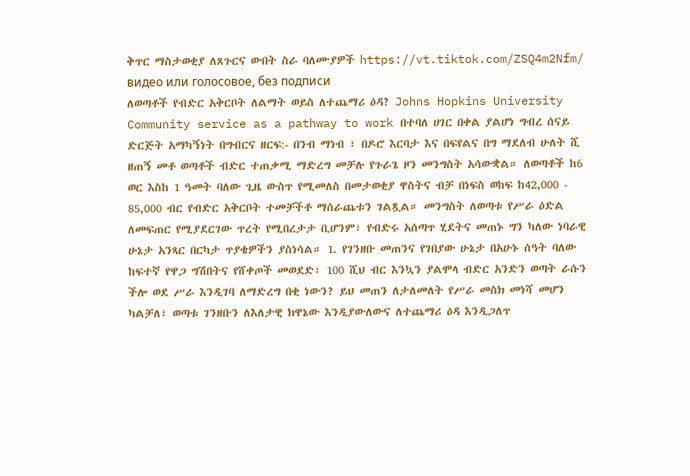ቅጥር ማስታወቂያ ለጸጉርና ውበት ስራ ባለሙያዎች https://vt.tiktok.com/ZSQ4m2Nfm/
видео или голосовое, без подписи
ለወጣቶች የብድር አቅርቦት ለልማት ወይስ ለተጨማሪ ዕዳ? Johns Hopkins University Community service as a pathway to work በተባለ ሀገር በቀል ያልሆነ ግብረ ሰናይ ድርጅት አማካኝነት በግብርና ዘርፍ:- በንብ ማነብ ፣ በዶሮ እርባታ እና በፍየልና በግ ማደለብ ሁለት ሺ ዘጠኝ መቶ ወጣቶች ብድር ተጠቃሚ ማድረግ መቻሉ የጉራጌ ዞን መንግስት አሳውቋል። ለወጣቶች ከ6 ወር እስከ 1 ዓመት ባለው ጊዜ ውስጥ የሚመለስ በመታወቂያ ዋስትና ብቻ በነፍስ ወከፍ ከ42,000 - 85,000 ብር የብድር አቅርቦት ተመቻችቶ ማሰራጨቱን ገልጿል። መንግስት ለወጣቱ የሥራ ዕድል ለመፍጠር የሚያደርገው ጥረት የሚበረታታ ቢሆንም፣ የብድሩ አሰጣጥ ሂደትና መጠኑ ግን ካለው ነባራዊ ሁኔታ አንጻር በርካታ ጥያቄዎችን ያስነሳል። 1. የገንዘቡ መጠንና የገበያው ሁኔታ በአሁኑ ሰዓት ባለው ከፍተኛ የዋጋ ግሽበትና የሸቀጦች መወደድ፣ 100 ሺህ ብር እንኳን ያልሞላ ብድር አንድን ወጣት ራሱን ችሎ ወደ ሥራ እንዲገባ ለማድረግ በቂ ነውን? ይህ መጠን ለታለመለት የሥራ መስክ መነሻ መሆን ካልቻለ፣ ወጣቱ ገንዘቡን ለእለታዊ ክዋኔው እንዲያውለውና ለተጨማሪ ዕዳ እንዲጋለጥ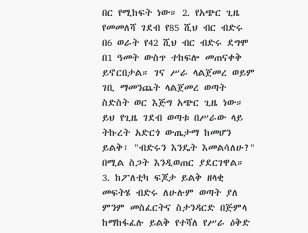በር የሚከፍት ነው። 2. የአጭር ጊዜ የመመለሻ ገደብ የ85 ሺህ ብር ብድሩ በ6 ወራት የ42 ሺህ ብር ብድሩ ደግሞ በ1 ዓመት ውስጥ ተከፍሎ መጠናቀቅ ይኖርበታል። ገና ሥራ ላልጀመረ ወይም ገቢ ማመንጨት ላልጀመረ ወጣት ስድስት ወር እጅግ አጭር ጊዜ ነው። ይህ የጊዜ ገደብ ወጣቱ በሥራው ላይ ትኩረት አድርጎ ውጤታማ ከመሆን ይልቅ፣ "ብድሩን እንዴት እመልሳለሁ?" በሚል ስጋት እንዲወጠር ያደርገዋል። 3. ከፖለቲካ ፍጆታ ይልቅ ዘላቂ መፍትሄ ብድሩ ለሁሉም ወጣት ያለ ምንም መስፈርትና ስታንዳርድ በጅምላ ከማከፋፈሉ ይልቅ የተሻለ የሥራ ዕቅድ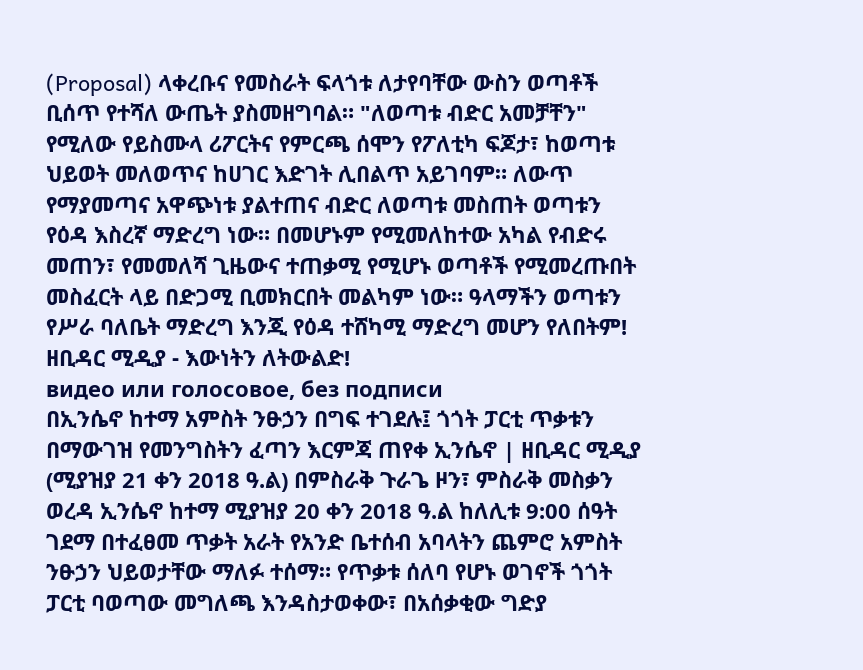(Proposal) ላቀረቡና የመስራት ፍላጎቱ ለታየባቸው ውስን ወጣቶች ቢሰጥ የተሻለ ውጤት ያስመዘግባል። "ለወጣቱ ብድር አመቻቸን" የሚለው የይስሙላ ሪፖርትና የምርጫ ሰሞን የፖለቲካ ፍጆታ፣ ከወጣቱ ህይወት መለወጥና ከሀገር እድገት ሊበልጥ አይገባም። ለውጥ የማያመጣና አዋጭነቱ ያልተጠና ብድር ለወጣቱ መስጠት ወጣቱን የዕዳ እስረኛ ማድረግ ነው። በመሆኑም የሚመለከተው አካል የብድሩ መጠን፣ የመመለሻ ጊዜውና ተጠቃሚ የሚሆኑ ወጣቶች የሚመረጡበት መስፈርት ላይ በድጋሚ ቢመክርበት መልካም ነው። ዓላማችን ወጣቱን የሥራ ባለቤት ማድረግ እንጂ የዕዳ ተሸካሚ ማድረግ መሆን የለበትም! ዘቢዳር ሚዲያ - እውነትን ለትውልድ!
видео или голосовое, без подписи
በኢንሴኖ ከተማ አምስት ንፁኃን በግፍ ተገደሉ፤ ጎጎት ፓርቲ ጥቃቱን በማውገዝ የመንግስትን ፈጣን እርምጃ ጠየቀ ኢንሴኖ | ዘቢዳር ሚዲያ (ሚያዝያ 21 ቀን 2018 ዓ.ል) በምስራቅ ጉራጌ ዞን፣ ምስራቅ መስቃን ወረዳ ኢንሴኖ ከተማ ሚያዝያ 20 ቀን 2018 ዓ.ል ከለሊቱ 9:00 ሰዓት ገደማ በተፈፀመ ጥቃት አራት የአንድ ቤተሰብ አባላትን ጨምሮ አምስት ንፁኃን ህይወታቸው ማለፉ ተሰማ። የጥቃቱ ሰለባ የሆኑ ወገኖች ጎጎት ፓርቲ ባወጣው መግለጫ እንዳስታወቀው፣ በአሰቃቂው ግድያ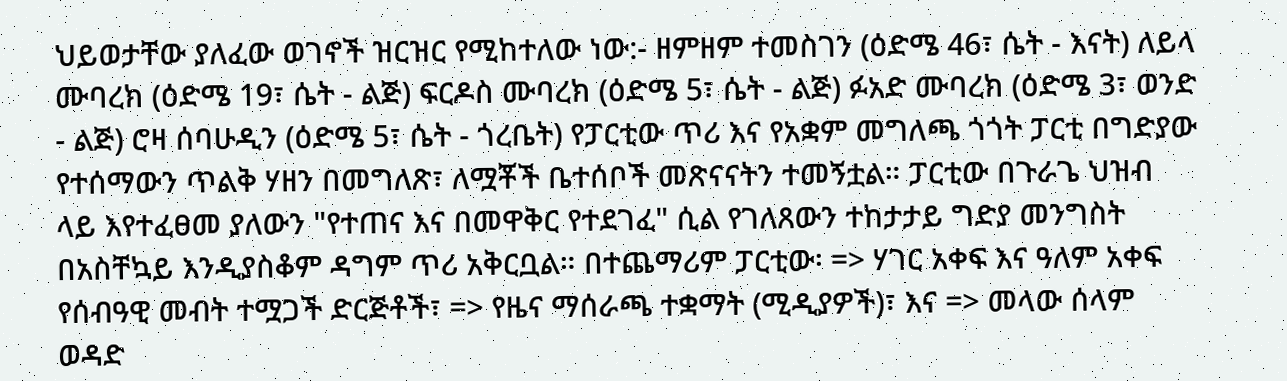ህይወታቸው ያለፈው ወገኖች ዝርዝር የሚከተለው ነው:- ዘምዘም ተመስገን (ዕድሜ 46፣ ሴት - እናት) ለይላ ሙባረክ (ዕድሜ 19፣ ሴት - ልጅ) ፍርዶስ ሙባረክ (ዕድሜ 5፣ ሴት - ልጅ) ፉአድ ሙባረክ (ዕድሜ 3፣ ወንድ - ልጅ) ሮዛ ሰባሁዲን (ዕድሜ 5፣ ሴት - ጎረቤት) የፓርቲው ጥሪ እና የአቋም መግለጫ ጎጎት ፓርቲ በግድያው የተሰማውን ጥልቅ ሃዘን በመግለጽ፣ ለሟቾች ቤተሰቦች መጽናናትን ተመኝቷል። ፓርቲው በጉራጌ ህዝብ ላይ እየተፈፀመ ያለውን "የተጠና እና በመዋቅር የተደገፈ" ሲል የገለጸውን ተከታታይ ግድያ መንግስት በአስቸኳይ እንዲያስቆም ዳግም ጥሪ አቅርቧል። በተጨማሪም ፓርቲው፡ => ሃገር አቀፍ እና ዓለም አቀፍ የሰብዓዊ መብት ተሟጋች ድርጅቶች፣ => የዜና ማሰራጫ ተቋማት (ሚዲያዎች)፣ እና => መላው ሰላም ወዳድ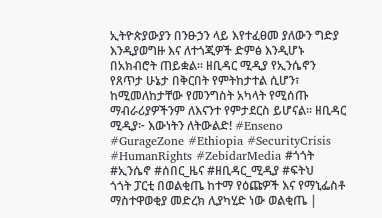ኢትዮጵያውያን በንፁኃን ላይ እየተፈፀመ ያለውን ግድያ እንዲያወግዙ እና ለተጎጂዎች ድምፅ እንዲሆኑ በአክብሮት ጠይቋል። ዘቢዳር ሚዲያ የኢንሴኖን የጸጥታ ሁኔታ በቅርበት የምትከታተል ሲሆን፣ ከሚመለከታቸው የመንግስት አካላት የሚሰጡ ማብራሪያዎችንም ለእናንተ የምታደርስ ይሆናል። ዘቢዳር ሚዲያ፦ እውነትን ለትውልድ! #Enseno #GurageZone #Ethiopia #SecurityCrisis #HumanRights #ZebidarMedia #ጎጎት #ኢንሴኖ #ሰበር_ዜና #ዘቢዳር_ሚዲያ #ፍትህ
ጎጎት ፓርቲ በወልቂጤ ከተማ የዕጩዎች እና የማኒፌስቶ ማስተዋወቂያ መድረክ ሊያካሂድ ነው ወልቂጤ |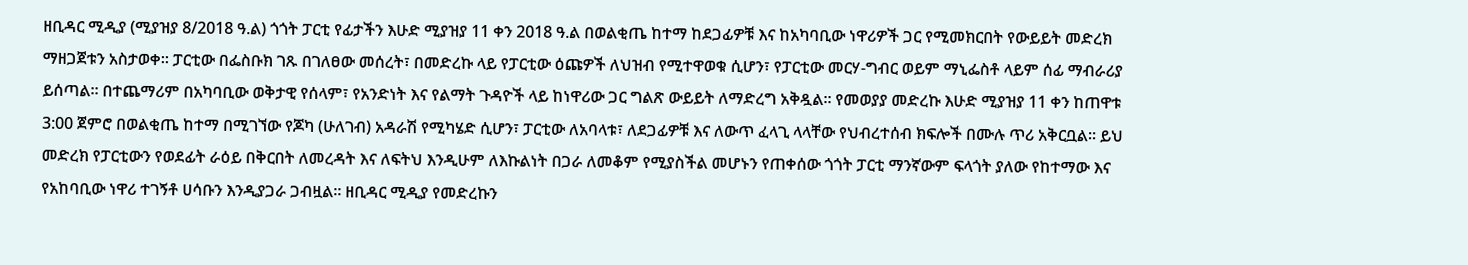ዘቢዳር ሚዲያ (ሚያዝያ 8/2018 ዓ.ል) ጎጎት ፓርቲ የፊታችን እሁድ ሚያዝያ 11 ቀን 2018 ዓ.ል በወልቂጤ ከተማ ከደጋፊዎቹ እና ከአካባቢው ነዋሪዎች ጋር የሚመክርበት የውይይት መድረክ ማዘጋጀቱን አስታወቀ። ፓርቲው በፌስቡክ ገጹ በገለፀው መሰረት፣ በመድረኩ ላይ የፓርቲው ዕጩዎች ለህዝብ የሚተዋወቁ ሲሆን፣ የፓርቲው መርሃ-ግብር ወይም ማኒፌስቶ ላይም ሰፊ ማብራሪያ ይሰጣል። በተጨማሪም በአካባቢው ወቅታዊ የሰላም፣ የአንድነት እና የልማት ጉዳዮች ላይ ከነዋሪው ጋር ግልጽ ውይይት ለማድረግ አቅዷል። የመወያያ መድረኩ እሁድ ሚያዝያ 11 ቀን ከጠዋቱ 3:00 ጀምሮ በወልቂጤ ከተማ በሚገኘው የጆካ (ሁለገብ) አዳራሽ የሚካሄድ ሲሆን፣ ፓርቲው ለአባላቱ፣ ለደጋፊዎቹ እና ለውጥ ፈላጊ ላላቸው የህብረተሰብ ክፍሎች በሙሉ ጥሪ አቅርቧል። ይህ መድረክ የፓርቲውን የወደፊት ራዕይ በቅርበት ለመረዳት እና ለፍትህ እንዲሁም ለእኩልነት በጋራ ለመቆም የሚያስችል መሆኑን የጠቀሰው ጎጎት ፓርቲ ማንኛውም ፍላጎት ያለው የከተማው እና የአከባቢው ነዋሪ ተገኝቶ ሀሳቡን እንዲያጋራ ጋብዟል። ዘቢዳር ሚዲያ የመድረኩን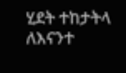ሂደት ተከታትላ ለእናንተ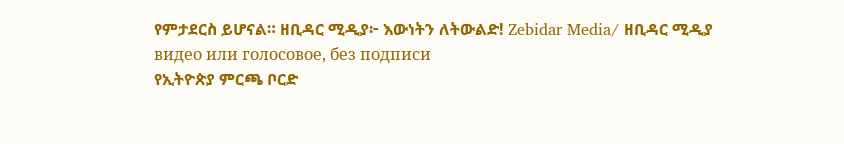የምታደርስ ይሆናል። ዘቢዳር ሚዲያ፦ እውነትን ለትውልድ! Zebidar Media/ ዘቢዳር ሚዲያ
видео или голосовое, без подписи
የኢትዮጵያ ምርጫ ቦርድ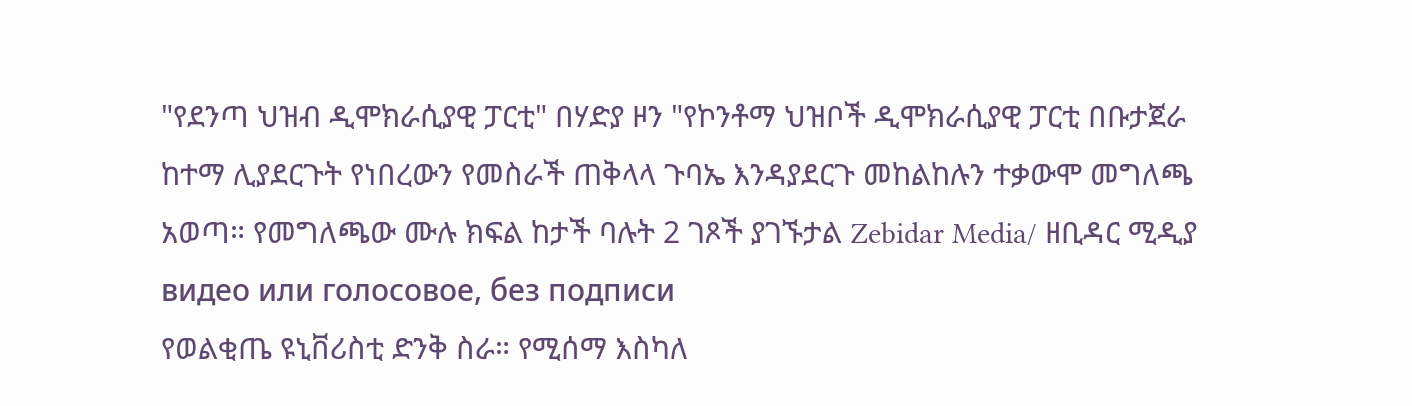"የደንጣ ህዝብ ዲሞክራሲያዊ ፓርቲ" በሃድያ ዞን "የኮንቶማ ህዝቦች ዲሞክራሲያዊ ፓርቲ በቡታጀራ ከተማ ሊያደርጉት የነበረውን የመስራች ጠቅላላ ጉባኤ እንዳያደርጉ መከልከሉን ተቃውሞ መግለጫ አወጣ። የመግለጫው ሙሉ ክፍል ከታች ባሉት 2 ገጾች ያገኙታል Zebidar Media/ ዘቢዳር ሚዲያ
видео или голосовое, без подписи
የወልቂጤ ዩኒቨሪስቲ ድንቅ ስራ። የሚሰማ እስካለ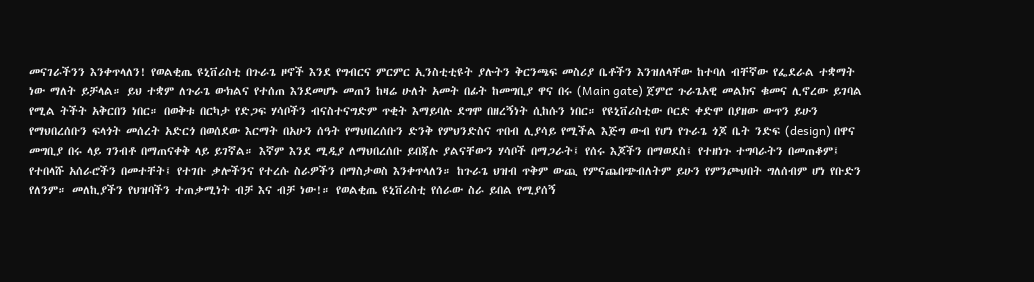መናገራችንን እንቀጥላለን! የወልቂጤ ዩኒቨሪስቲ በጉራጌ ዞኖች እንደ የግብርና ምርምር ኢንስቲቲዩት ያሉትን ቅርንጫፍ መስሪያ ቤቶችን እንዝለላቸው ከተባለ ብቸኛው የፌደራል ተቋማት ነው ማለት ይቻላል። ይህ ተቋም ለጉራጌ ውክልና የተሰጠ እንደመሆኑ መጠን ከዛሬ ሁለት አመት በፊት ከመግቢያ ዋና በሩ (Main gate) ጀምሮ ጉራጌአዊ መልክና ቁመና ሊኖረው ይገባል የሚል ትችት አቅርበን ነበር። በወቅቱ በርካታ የድጋፍ ሃሳቦችን ብናስተናግድም ጥቂት እማይባሉ ደግሞ በዘረኝነት ሲከሱን ነበር። የዩኒቨሪስቲው ቦርድ ቀድሞ በያዘው ውጥን ይሁን የማህበረሰቡን ፍላጎት መሰረት አድርጎ በወሰደው እርማት በአሁን ሰዓት የማህበረሰቡን ድንቅ የምህንድስና ጥበብ ሊያሳይ የሚችል እጅግ ውብ የሆነ የጉራጌ ጎጆ ቤት ንድፍ (design) በዋና መግቢያ በሩ ላይ ገንብቶ በማጠናቀቅ ላይ ይገኛል። እኛም እንደ ሚዲያ ለማህበረሰቡ ይበጃሉ ያልናቸውን ሃሳቦች በማጋራት፤ የሰሩ እጆችን በማወደስ፤ የተዘነጉ ተግባራትን በመጠቆም፤ የተበላሹ አሰራሮችን በመተቸት፤ የተገቡ ቃሎችንና የተረሱ ስራዎችን በማስታወስ እንቀጥላለን። ከጉራጌ ህዝብ ጥቅም ውጪ የምናጨበጭብለትም ይሁን የምንጮህበት ግለሰብም ሆነ የቡድን የለንም። መለኪያችን የህዝባችን ተጠቃሚነት ብቻ እና ብቻ ነው!። የወልቂጤ ዩኒቨሪስቲ የሰራው ስራ ይበል የሚያሰኝ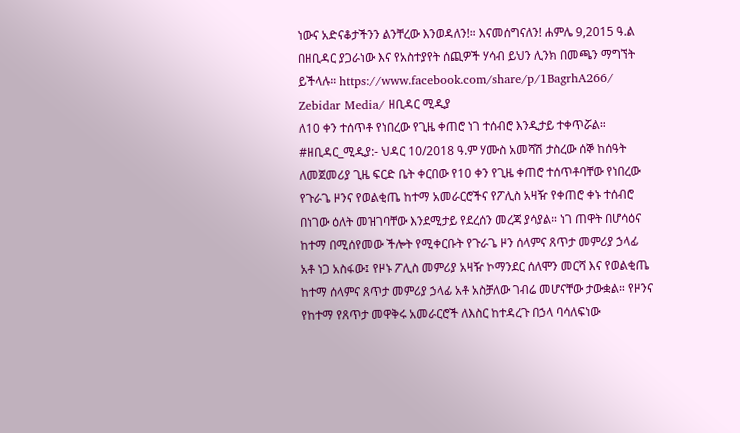ነውና አድናቆታችንን ልንቸረው እንወዳለን!። እናመሰግናለን! ሐምሌ 9,2015 ዓ.ል በዘቢዳር ያጋራነው እና የአስተያየት ሰጪዎች ሃሳብ ይህን ሊንክ በመጫን ማግኘት ይችላሉ። https://www.facebook.com/share/p/1BagrhA266/ Zebidar Media/ ዘቢዳር ሚዲያ
ለ10 ቀን ተሰጥቶ የነበረው የጊዜ ቀጠሮ ነገ ተሰብሮ እንዲታይ ተቀጥሯል። #ዘቢዳር_ሚዲያ:- ህዳር 10/2018 ዓ.ም ሃሙስ አመሻሽ ታስረው ሰኞ ከሰዓት ለመጀመሪያ ጊዜ ፍርድ ቤት ቀርበው የ10 ቀን የጊዜ ቀጠሮ ተሰጥቶባቸው የነበረው የጉራጌ ዞንና የወልቂጤ ከተማ አመራርሮችና የፖሊስ አዛዥ የቀጠሮ ቀኑ ተሰብሮ በነገው ዕለት መዝገባቸው እንደሚታይ የደረሰን መረጃ ያሳያል። ነገ ጠዋት በሆሳዕና ከተማ በሚሰየመው ችሎት የሚቀርቡት የጉራጌ ዞን ሰላምና ጸጥታ መምሪያ ኃላፊ አቶ ነጋ አስፋው፤ የዞኑ ፖሊስ መምሪያ አዛዥ ኮማንደር ሰለሞን መርሻ እና የወልቂጤ ከተማ ሰላምና ጸጥታ መምሪያ ኃላፊ አቶ አስቻለው ገብሬ መሆናቸው ታውቋል። የዞንና የከተማ የጸጥታ መዋቅሩ አመራርሮች ለእስር ከተዳረጉ በኃላ ባሳለፍነው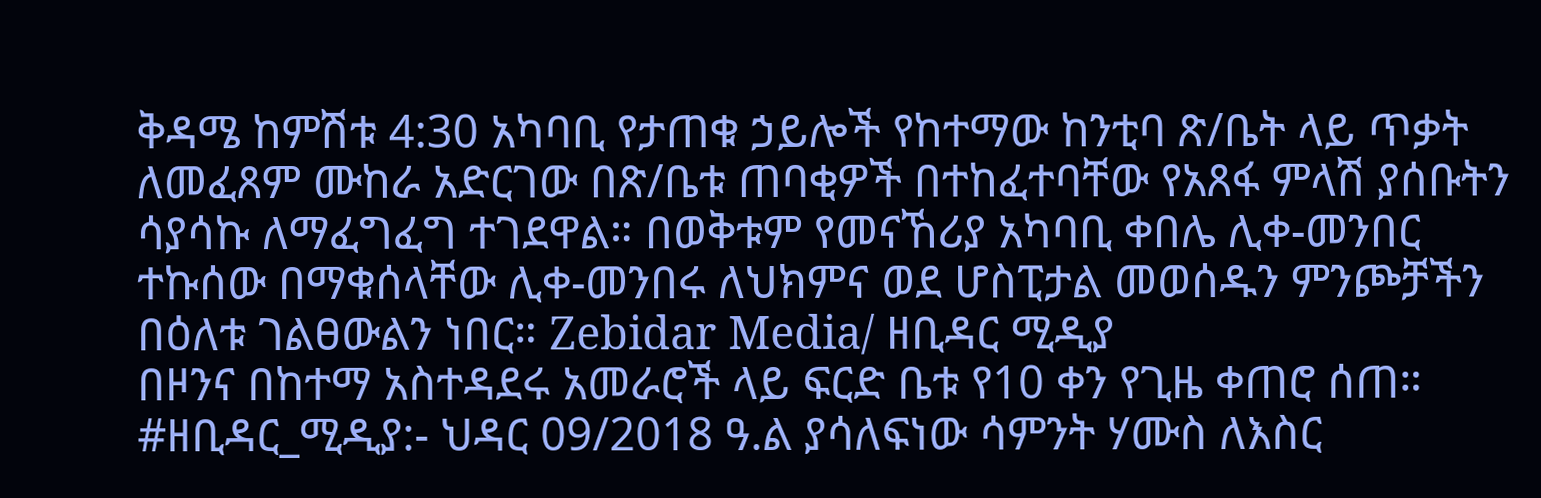ቅዳሜ ከምሽቱ 4:30 አካባቢ የታጠቁ ኃይሎች የከተማው ከንቲባ ጽ/ቤት ላይ ጥቃት ለመፈጸም ሙከራ አድርገው በጽ/ቤቱ ጠባቂዎች በተከፈተባቸው የአጸፋ ምላሽ ያሰቡትን ሳያሳኩ ለማፈግፈግ ተገደዋል። በወቅቱም የመናኸሪያ አካባቢ ቀበሌ ሊቀ-መንበር ተኩሰው በማቁሰላቸው ሊቀ-መንበሩ ለህክምና ወደ ሆስፒታል መወሰዱን ምንጮቻችን በዕለቱ ገልፀውልን ነበር። Zebidar Media/ ዘቢዳር ሚዲያ
በዞንና በከተማ አስተዳደሩ አመራሮች ላይ ፍርድ ቤቱ የ10 ቀን የጊዜ ቀጠሮ ሰጠ። #ዘቢዳር_ሚዲያ:- ህዳር 09/2018 ዓ.ል ያሳለፍነው ሳምንት ሃሙስ ለእስር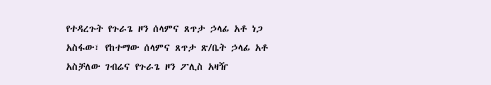የተዳረጉት የጉራጌ ዞን ሰላምና ጸጥታ ኃላፊ አቶ ነጋ አስፋው፣ የከተማው ሰላምና ጸጥታ ጽ/ቤት ኃላፊ አቶ አስቻለው ገብሬና የጉራጌ ዞን ፖሊስ አዛዥ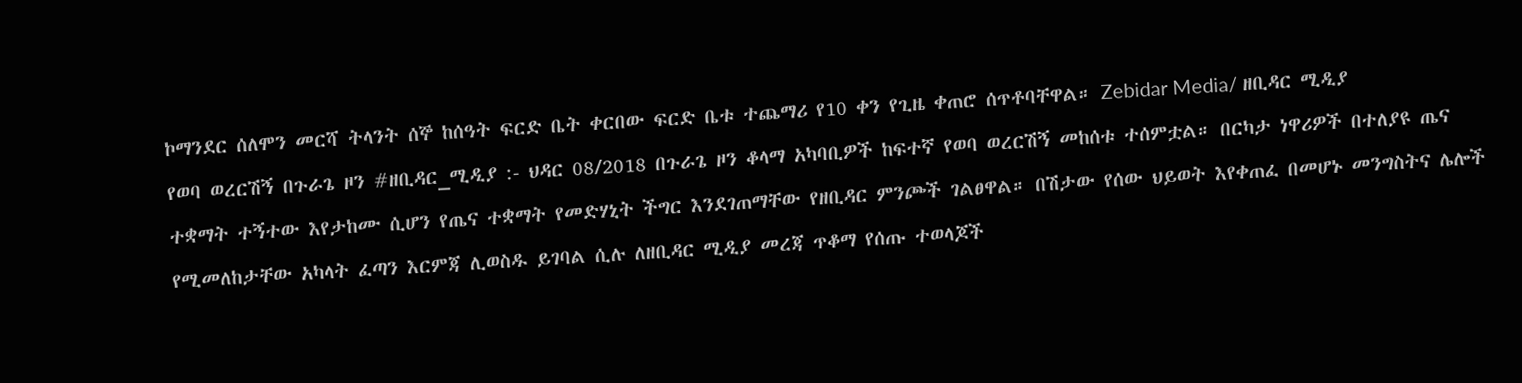ኮማንደር ሰለሞን መርሻ ትላንት ሰኞ ከሰዓት ፍርድ ቤት ቀርበው ፍርድ ቤቱ ተጨማሪ የ10 ቀን የጊዜ ቀጠሮ ሰጥቶባቸዋል። Zebidar Media/ ዘቢዳር ሚዲያ
የወባ ወረርሽኝ በጉራጌ ዞን #ዘቢዳር_ሚዲያ :- ህዳር 08/2018 በጉራጌ ዞን ቆላማ አካባቢዎች ከፍተኛ የወባ ወረርሽኝ መከሰቱ ተሰምቷል። በርካታ ነዋሪዎች በተለያዩ ጤና ተቋማት ተኝተው እየታከሙ ሲሆን የጤና ተቋማት የመድሃኒት ችግር እንደገጠማቸው የዘቢዳር ምንጮች ገልፀዋል። በሽታው የሰው ህይወት እየቀጠፈ በመሆኑ መንግስትና ሌሎች የሚመለከታቸው አካላት ፈጣን እርምጃ ሊወስዱ ይገባል ሲሉ ለዘቢዳር ሚዲያ መረጃ ጥቆማ የሰጡ ተወላጆች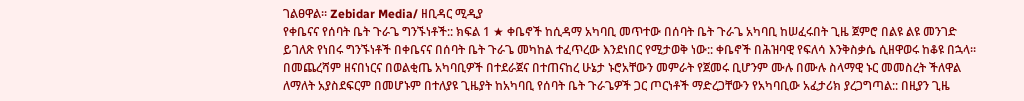ገልፀዋል። Zebidar Media/ ዘቢዳር ሚዲያ
የቀቤናና የሰባት ቤት ጉራጌ ግንኙነቶች:: ክፍል 1 ★ ቀቤኖች ከሲዳማ አካባቢ መጥተው በሰባት ቤት ጉራጌ አካባቢ ከሠፈሩበት ጊዜ ጀምሮ በልዩ ልዩ መንገድ ይገለጽ የነበሩ ግንኙነቶች በቀቤናና በሰባት ቤት ጉራጌ መካከል ተፈጥረው እንደነበር የሚታወቅ ነው:: ቀቤኖች በሕዝባዊ የፍለሳ እንቅስቃሴ ሲዘዋወሩ ከቆዩ በኋላ። በመጨረሻም ዘናበነርና በወልቂጤ አካባቢዎች በተደራጀና በተጠናከረ ሁኔታ ኑሮአቸውን መምራት የጀመሩ ቢሆንም ሙሉ በሙሉ ስላማዊ ኑር መመስረት ችለዋል ለማለት አያስደፍርም በመሆኑም በተለያዩ ጊዜያት ከአካባቢ የሰባት ቤት ጉራጌዎች ጋር ጦርነቶች ማድረጋቸውን የአካባቢው አፈታሪክ ያረጋግጣል:: በዚያን ጊዜ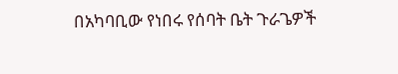በአካባቢው የነበሩ የሰባት ቤት ጉራጌዎች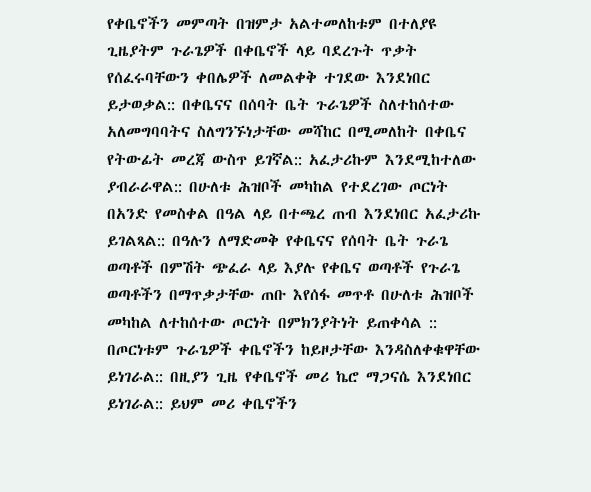የቀቤኖችን መምጣት በዝምታ አልተመለከቱም በተለያዩ ጊዜያትም ጉራጌዎች በቀቤኖች ላይ ባደረጉት ጥቃት የሰፈሩባቸውን ቀበሌዎች ለመልቀቅ ተገደው እንደነበር ይታወቃል:: በቀቤናና በሰባት ቤት ጉራጌዎች ስለተከሰተው አለመግባባትና ስለግንኙነታቸው መሻከር በሚመለከት በቀቤና የትውፊት መረጃ ውስጥ ይገኛል:: አፈታሪኩም እንደሚከተለው ያብራራዋል:: በሁለቱ ሕዝቦች መካከል የተደረገው ጦርነት በአንድ የመስቀል በዓል ላይ በተጫረ ጠብ እንደነበር አፈታሪኩ ይገልጻል:: በዓሉን ለማድመቅ የቀቤናና የሰባት ቤት ጉራጌ ወጣቶች በምሽት ጭፈራ ላይ እያሉ የቀቤና ወጣቶች የጉራጌ ወጣቶችን በማጥቃታቸው ጠቡ እየሰፋ መጥቶ በሁለቱ ሕዝቦች መካከል ለተከሰተው ጦርነት በምክንያትነት ይጠቀሳል :: በጦርነቱም ጉራጌዎች ቀቤኖችን ከይዞታቸው እንዳስለቀቁዋቸው ይነገራል:: በዚያን ጊዜ የቀቤኖች መሪ ኬሮ ማጋናሴ እንደነበር ይነገራል:: ይህም መሪ ቀቤኖችን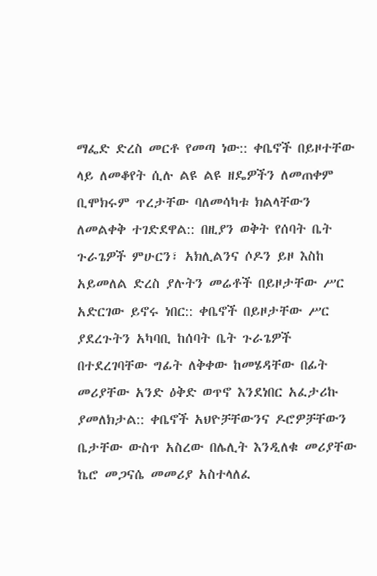ማፌድ ድረስ መርቶ የመጣ ነው:: ቀቤኖች በይዞተቸው ላይ ለመቆየት ሲሉ ልዩ ልዩ ዘዴዎችን ለመጠቀም ቢሞክሩም ጥረታቸው ባለመሳካቱ ክልላቸውን ለመልቀቅ ተገድደዋል:: በዚያን ወቅት የሰባት ቤት ጉራጌዎች ምሁርን፣ አክሊልንና ሶዶን ይዞ እስከ አይመለል ድረስ ያሉትን መሬቶች በይዞታቸው ሥር አድርገው ይኖሩ ነበር:: ቀቤኖች በይዞታቸው ሥር ያደረጉትን አካባቢ ከሰባት ቤት ጉራጌዎች በተደረገባቸው ግፊት ለቅቀው ከመሄዳቸው በፊት መሪያቸው አንድ ዕቅድ ወጥኖ እንደነበር አፈታሪኩ ያመለክታል:: ቀቤኖች አህዮቻቸውንና ዶሮዎቻቸውን ቤታቸው ውስጥ አስረው በሌሊት እንዲለቁ መሪያቸው ኬሮ መጋናሴ መመሪያ አስተላለፈ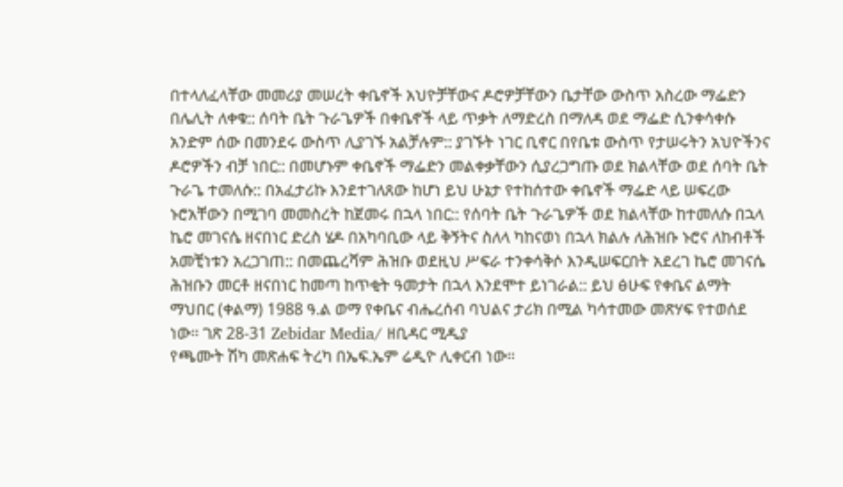በተላለፈላቸው መመሪያ መሠረት ቀቤኖች አህዮቻቸውና ዶሮዎቻቸውን ቤታቸው ውስጥ አስረው ማፌድን በሌሊት ለቀቁ:: ሰባት ቤት ጉራጌዎች በቀቤኖች ላይ ጥቃት ለማድረስ በማለዳ ወደ ማፌድ ሲንቀሳቀሱ አንድም ሰው በመንደሩ ውስጥ ሊያገኙ አልቻሉም:: ያገኙት ነገር ቢኖር በየቤቱ ውስጥ የታሠሩትን አህዮችንና ዶሮዎችን ብቻ ነበር:: በመሆኑም ቀቤኖች ማፌድን መልቀቃቸውን ሲያረጋግጡ ወደ ክልላቸው ወደ ሰባት ቤት ጉራጌ ተመለሱ:: በአፈታሪኩ እንደተገለጸው ከሆነ ይህ ሁኔታ የተከሰተው ቀቤኖች ማፌድ ላይ ሠፍረው ኑሮአቸውን በሚገባ መመስረት ከጀመሩ በኋላ ነበር:: የሰባት ቤት ጉራጌዎች ወደ ክልላቸው ከተመለሱ በኋላ ኬሮ መገናሴ ዘናበነር ድረስ ሄዶ በአካባቢው ላይ ቅኝትና ስለላ ካከናወነ በኋላ ክልሉ ለሕዝቡ ኑሮና ለከብቶች አመቺነቱን አረጋገጠ:: በመጨረሻም ሕዝቡ ወደዚህ ሥፍራ ተንቀሳቅሶ እንዲሠፍርበት አደረገ ኬሮ መገናሴ ሕዝቡን መርቶ ዘናበነር ከመጣ ከጥቂት ዓመታት በኋላ እንደሞተ ይነገራል:: ይህ ፅሁፍ የቀቤና ልማት ማህበር (ቀልማ) 1988 ዓ.ል ወማ የቀቤና ብሔረሰብ ባህልና ታሪክ በሚል ካሳተመው መጽሃፍ የተወሰደ ነው። ገጽ 28-31 Zebidar Media/ ዘቢዳር ሚዲያ
የጫሙት ሽካ መጽሐፍ ትረካ በኤፍ.ኤም ሬዲዮ ሊቀርብ ነው።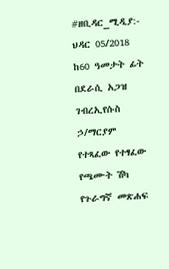#ዘቢዳር_ሚዲያ:- ህዳር 05/2018 ከ60 ዓመታት ፊት በደራሲ አጋዝ ገብረኢየሱስ ኃ/ማርያም የተጻፈው የተፃፈው የጫሙት ሽካ የጉራግኛ መጽሐፍ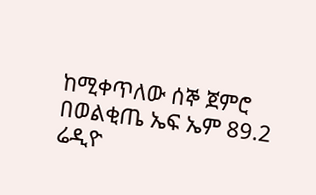ከሚቀጥለው ሰኞ ጀምሮ በወልቂጤ ኤፍ ኤም 89.2 ሬዲዮ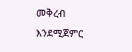መቅረብ እንደሚጀምር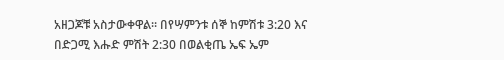አዘጋጆቹ አስታውቀዋል። በየሣምንቱ ሰኞ ከምሽቱ 3:20 እና በድጋሚ እሑድ ምሽት 2:30 በወልቂጤ ኤፍ ኤም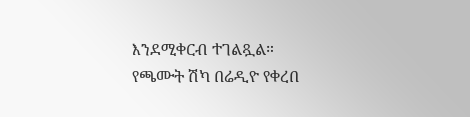እንደሚቀርብ ተገልጿል። የጫሙት ሽካ በሬዲዮ የቀረበ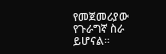የመጀመሪያው የጉራግኛ ስራ ይሆናል።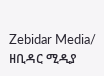Zebidar Media/ ዘቢዳር ሚዲያ